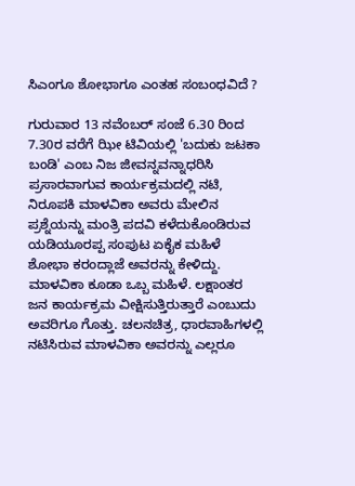ಸಿಎಂಗೂ ಶೋಭಾಗೂ ಎಂತಹ ಸಂಬಂಧವಿದೆ ?

ಗುರುವಾರ 13 ನವೆಂಬರ್ ಸಂಜೆ 6.30 ರಿಂದ 7.30ರ ವರೆಗೆ ಝೀ ಟಿವಿಯಲ್ಲಿ 'ಬದುಕು ಜಟಕಾ ಬಂಡಿ' ಎಂಬ ನಿಜ ಜೀವನ್ನವನ್ನಾಧರಿಸಿ ಪ್ರಸಾರವಾಗುವ ಕಾರ್ಯಕ್ರಮದಲ್ಲಿ ನಟಿ, ನಿರೂಪಕಿ ಮಾಳವಿಕಾ ಅವರು ಮೇಲಿನ ಪ್ರಶ್ನೆಯನ್ನು ಮಂತ್ರಿ ಪದವಿ ಕಳೆದುಕೊಂಡಿರುವ ಯಡಿಯೂರಪ್ಪ ಸಂಪುಟ ಏಕೈಕ ಮಹಿಳೆ ಶೋಭಾ ಕರಂದ್ಲಾಜೆ ಅವರನ್ನು ಕೇಳಿದ್ದು. ಮಾಳವಿಕಾ ಕೂಡಾ ಒಬ್ಬ ಮಹಿಳೆ. ಲಕ್ಷಾಂತರ ಜನ ಕಾರ್ಯಕ್ರಮ ವೀಕ್ಷಿಸುತ್ತಿರುತ್ತಾರೆ ಎಂಬುದು ಅವರಿಗೂ ಗೊತ್ತು. ಚಲನಚಿತ್ರ, ಧಾರವಾಹಿಗಳಲ್ಲಿ ನಟಿಸಿರುವ ಮಾಳವಿಕಾ ಅವರನ್ನು ಎಲ್ಲರೂ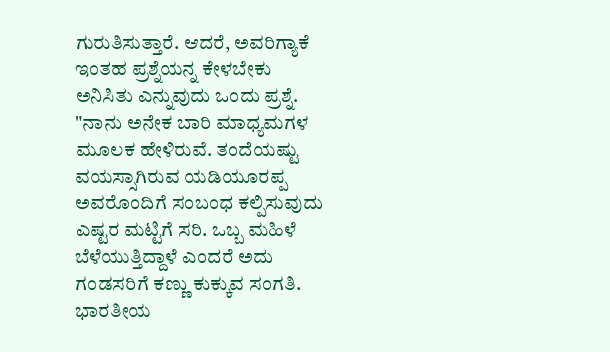ಗುರುತಿಸುತ್ತಾರೆ. ಆದರೆ, ಅವರಿಗ್ಯಾಕೆ ಇಂತಹ ಪ್ರಶ್ನೆಯನ್ನ ಕೇಳಬೇಕು ಅನಿಸಿತು ಎನ್ನುವುದು ಒಂದು ಪ್ರಶ್ನೆ.
"ನಾನು ಅನೇಕ ಬಾರಿ ಮಾಧ್ಯಮಗಳ ಮೂಲಕ ಹೇಳಿರುವೆ. ತಂದೆಯಷ್ಟು ವಯಸ್ಸಾಗಿರುವ ಯಡಿಯೂರಪ್ಪ ಅವರೊಂದಿಗೆ ಸಂಬಂಧ ಕಲ್ಪಿಸುವುದು ಎಷ್ಟರ ಮಟ್ಟಿಗೆ ಸರಿ. ಒಬ್ಬ ಮಹಿಳೆ ಬೆಳೆಯುತ್ತಿದ್ದಾಳೆ ಎಂದರೆ ಅದು ಗಂಡಸರಿಗೆ ಕಣ್ಣು ಕುಕ್ಕುವ ಸಂಗತಿ. ಭಾರತೀಯ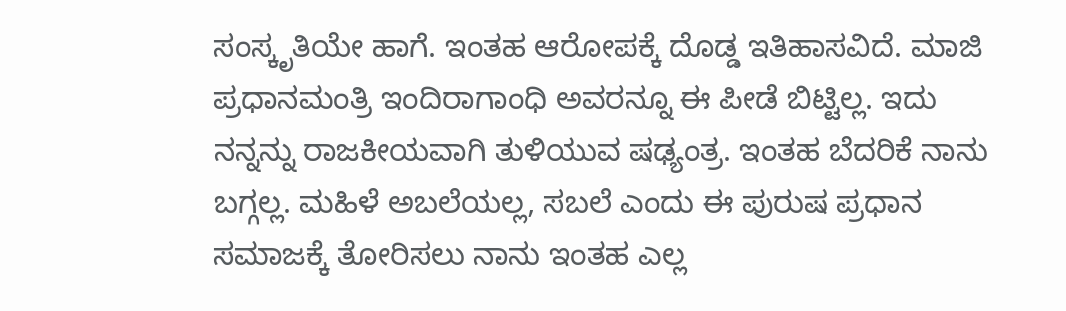ಸಂಸ್ಕೃತಿಯೇ ಹಾಗೆ. ಇಂತಹ ಆರೋಪಕ್ಕೆ ದೊಡ್ಡ ಇತಿಹಾಸವಿದೆ. ಮಾಜಿ ಪ್ರಧಾನಮಂತ್ರಿ ಇಂದಿರಾಗಾಂಧಿ ಅವರನ್ನೂ ಈ ಪೀಡೆ ಬಿಟ್ಟಿಲ್ಲ. ಇದು ನನ್ನನ್ನು ರಾಜಕೀಯವಾಗಿ ತುಳಿಯುವ ಷಢ್ಯಂತ್ರ. ಇಂತಹ ಬೆದರಿಕೆ ನಾನು ಬಗ್ಗಲ್ಲ. ಮಹಿಳೆ ಅಬಲೆಯಲ್ಲ, ಸಬಲೆ ಎಂದು ಈ ಪುರುಷ ಪ್ರಧಾನ ಸಮಾಜಕ್ಕೆ ತೋರಿಸಲು ನಾನು ಇಂತಹ ಎಲ್ಲ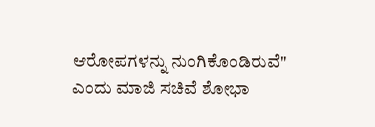ಆರೋಪಗಳನ್ನು ನುಂಗಿಕೊಂಡಿರುವೆ" ಎಂದು ಮಾಜಿ ಸಚಿವೆ ಶೋಭಾ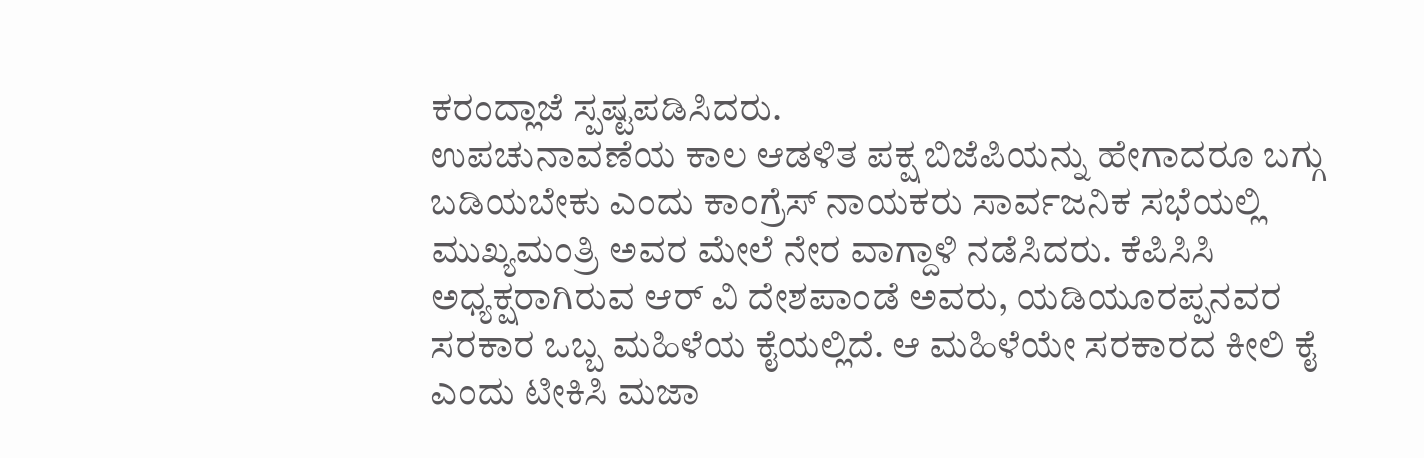ಕರಂದ್ಲಾಜೆ ಸ್ಪಷ್ಟಪಡಿಸಿದರು.
ಉಪಚುನಾವಣೆಯ ಕಾಲ ಆಡಳಿತ ಪಕ್ಷ ಬಿಜೆಪಿಯನ್ನು ಹೇಗಾದರೂ ಬಗ್ಗು ಬಡಿಯಬೇಕು ಎಂದು ಕಾಂಗ್ರೆಸ್ ನಾಯಕರು ಸಾರ್ವಜನಿಕ ಸಭೆಯಲ್ಲಿ ಮುಖ್ಯಮಂತ್ರಿ ಅವರ ಮೇಲೆ ನೇರ ವಾಗ್ದಾಳಿ ನಡೆಸಿದರು. ಕೆಪಿಸಿಸಿ ಅಧ್ಯಕ್ಷರಾಗಿರುವ ಆರ್ ವಿ ದೇಶಪಾಂಡೆ ಅವರು, ಯಡಿಯೂರಪ್ಪನವರ ಸರಕಾರ ಒಬ್ಬ ಮಹಿಳೆಯ ಕೈಯಲ್ಲಿದೆ. ಆ ಮಹಿಳೆಯೇ ಸರಕಾರದ ಕೀಲಿ ಕೈ ಎಂದು ಟೀಕಿಸಿ ಮಜಾ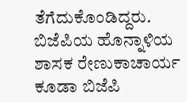ತೆಗೆದುಕೊಂಡಿದ್ದರು. ಬಿಜೆಪಿಯ ಹೊನ್ನಾಳಿಯ ಶಾಸಕ ರೇಣುಕಾಚಾರ್ಯ ಕೂಡಾ ಬಿಜೆಪಿ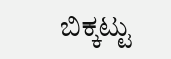ಬಿಕ್ಕಟ್ಟು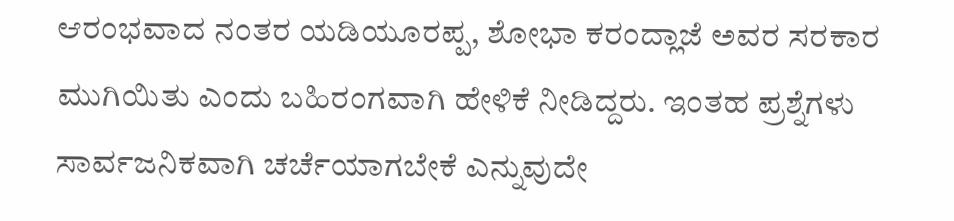ಆರಂಭವಾದ ನಂತರ ಯಡಿಯೂರಪ್ಪ, ಶೋಭಾ ಕರಂದ್ಲಾಜೆ ಅವರ ಸರಕಾರ ಮುಗಿಯಿತು ಎಂದು ಬಹಿರಂಗವಾಗಿ ಹೇಳಿಕೆ ನೀಡಿದ್ದರು. ಇಂತಹ ಪ್ರಶ್ನೆಗಳು ಸಾರ್ವಜನಿಕವಾಗಿ ಚರ್ಚೆಯಾಗಬೇಕೆ ಎನ್ನುವುದೇ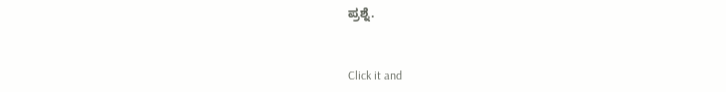ಪ್ರಶ್ನೆ.


Click it and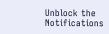Unblock the Notifications